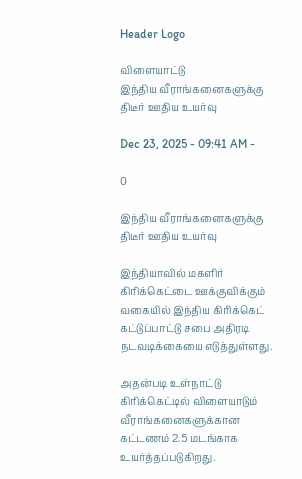Header Logo

விளையாட்டு
இந்திய வீராங்கனைகளுக்கு திடீர் ஊதிய உயர்வு

Dec 23, 2025 - 09:41 AM -

0

இந்திய வீராங்கனைகளுக்கு திடீர் ஊதிய உயர்வு

இந்தியாவில் மகளிர் கிரிக்கெட்டை ஊக்குவிக்கும் வகையில் இந்திய கிரிக்கெட் கட்டுப்பாட்டு சபை அதிரடி நடவடிக்கையை எடுத்துள்ளது.

அதன்படி உள்நாட்டு கிரிக்கெட்டில் விளையாடும் வீராங்கனைகளுக்கான கட்டணம் 2.5 மடங்காக உயர்த்தப்படுகிறது.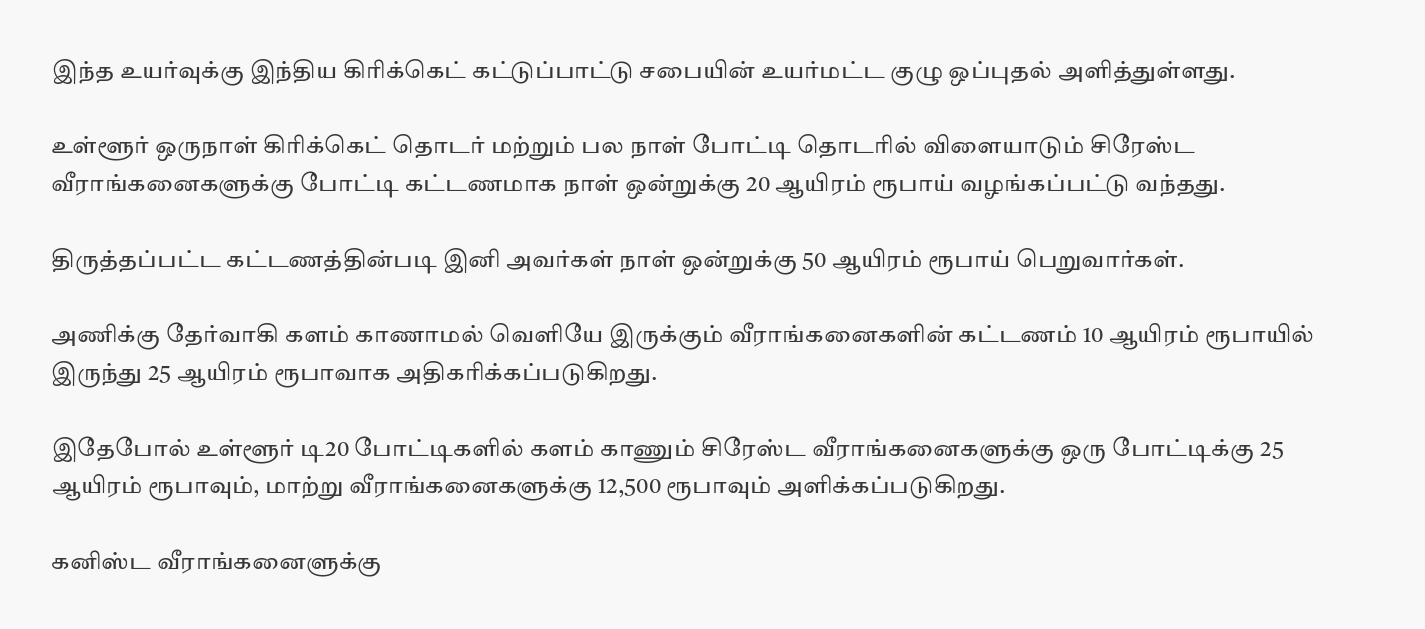இந்த உயர்வுக்கு இந்திய கிரிக்கெட் கட்டுப்பாட்டு சபையின் உயர்மட்ட குழு ஒப்புதல் அளித்துள்ளது.

உள்ளூர் ஒருநாள் கிரிக்கெட் தொடர் மற்றும் பல நாள் போட்டி தொடரில் விளையாடும் சிரேஸ்ட வீராங்கனைகளுக்கு போட்டி கட்டணமாக நாள் ஒன்றுக்கு 20 ஆயிரம் ரூபாய் வழங்கப்பட்டு வந்தது.

திருத்தப்பட்ட கட்டணத்தின்படி இனி அவர்கள் நாள் ஒன்றுக்கு 50 ஆயிரம் ரூபாய் பெறுவார்கள்.

அணிக்கு தேர்வாகி களம் காணாமல் வெளியே இருக்கும் வீராங்கனைகளின் கட்டணம் 10 ஆயிரம் ரூபாயில் இருந்து 25 ஆயிரம் ரூபாவாக அதிகரிக்கப்படுகிறது.

இதேபோல் உள்ளூர் டி20 போட்டிகளில் களம் காணும் சிரேஸ்ட வீராங்கனைகளுக்கு ஒரு போட்டிக்கு 25 ஆயிரம் ரூபாவும், மாற்று வீராங்கனைகளுக்கு 12,500 ரூபாவும் அளிக்கப்படுகிறது.

கனிஸ்ட வீராங்கனைளுக்கு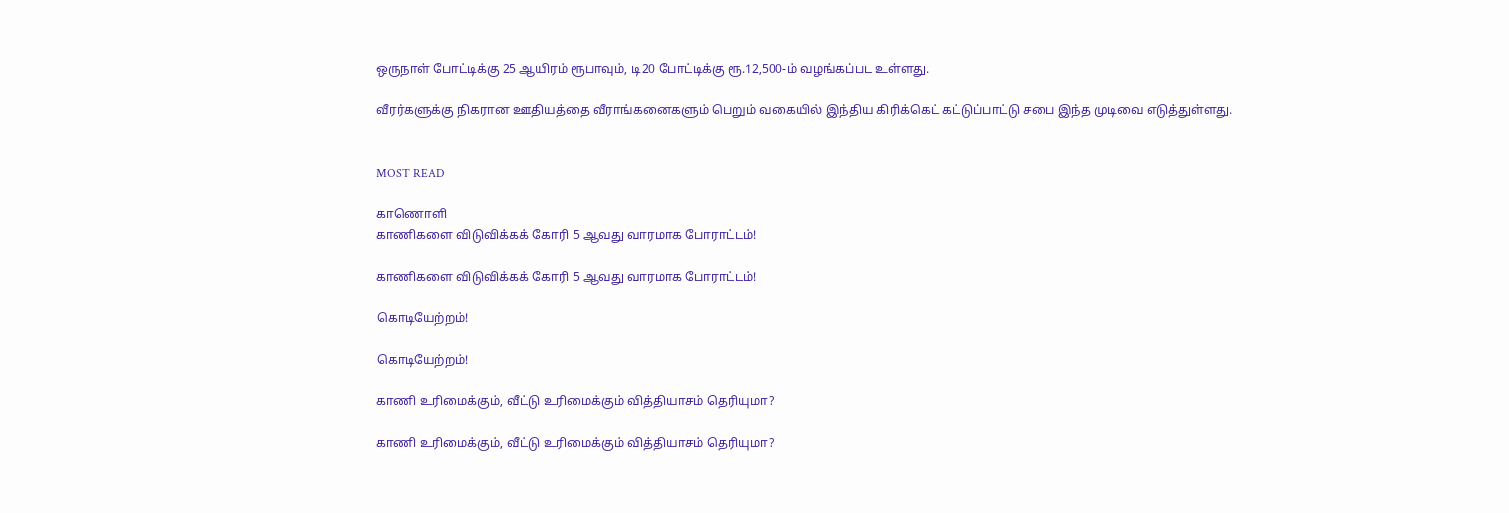ஒருநாள் போட்டிக்கு 25 ஆயிரம் ரூபாவும், டி20 போட்டிக்கு ரூ.12,500-ம் வழங்கப்பட உள்ளது.

வீரர்களுக்கு நிகரான ஊதியத்தை வீராங்கனைகளும் பெறும் வகையில் இந்திய கிரிக்கெட் கட்டுப்பாட்டு சபை இந்த முடிவை எடுத்துள்ளது.


MOST READ

காணொளி
காணிகளை விடுவிக்கக் கோரி 5 ஆவது வாரமாக போராட்டம்!

காணிகளை விடுவிக்கக் கோரி 5 ஆவது வாரமாக போராட்டம்!

கொடியேற்றம்!

கொடியேற்றம்!

காணி உரிமைக்கும், வீட்டு உரிமைக்கும் வித்தியாசம் தெரியுமா?

காணி உரிமைக்கும், வீட்டு உரிமைக்கும் வித்தியாசம் தெரியுமா?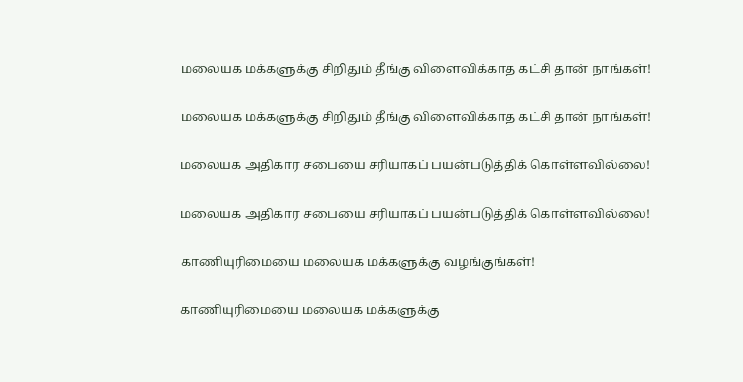மலையக மக்களுக்கு சிறிதும் தீங்கு விளைவிக்காத கட்சி தான் நாங்கள்!

மலையக மக்களுக்கு சிறிதும் தீங்கு விளைவிக்காத கட்சி தான் நாங்கள்!

மலையக அதிகார சபையை சரியாகப் பயன்படுத்திக் கொள்ளவில்லை!

மலையக அதிகார சபையை சரியாகப் பயன்படுத்திக் கொள்ளவில்லை!

காணியுரிமையை மலையக மக்களுக்கு வழங்குங்கள்!

காணியுரிமையை மலையக மக்களுக்கு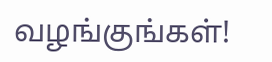வழங்குங்கள்!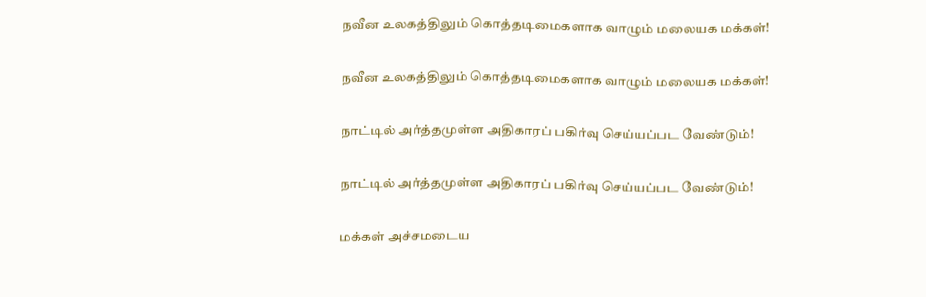நவீன உலகத்திலும் கொத்தடிமைகளாக வாழும் மலையக மக்கள்!

நவீன உலகத்திலும் கொத்தடிமைகளாக வாழும் மலையக மக்கள்!

நாட்டில் அர்த்தமுள்ள அதிகாரப் பகிர்வு செய்யப்பட வேண்டும்!

நாட்டில் அர்த்தமுள்ள அதிகாரப் பகிர்வு செய்யப்பட வேண்டும்!

மக்கள் அச்சமடைய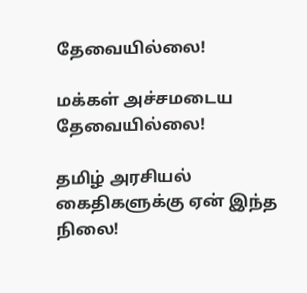தேவையில்லை!

மக்கள் அச்சமடைய தேவையில்லை!

தமிழ் அரசியல் கைதிகளுக்கு ஏன் இந்த நிலை!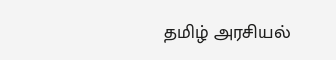தமிழ் அரசியல்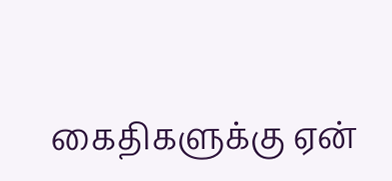கைதிகளுக்கு ஏன்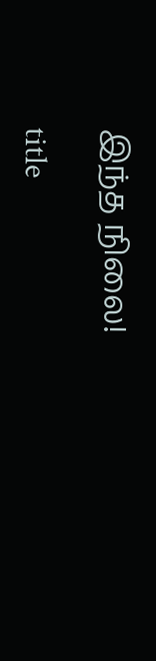இந்த நிலை!

title